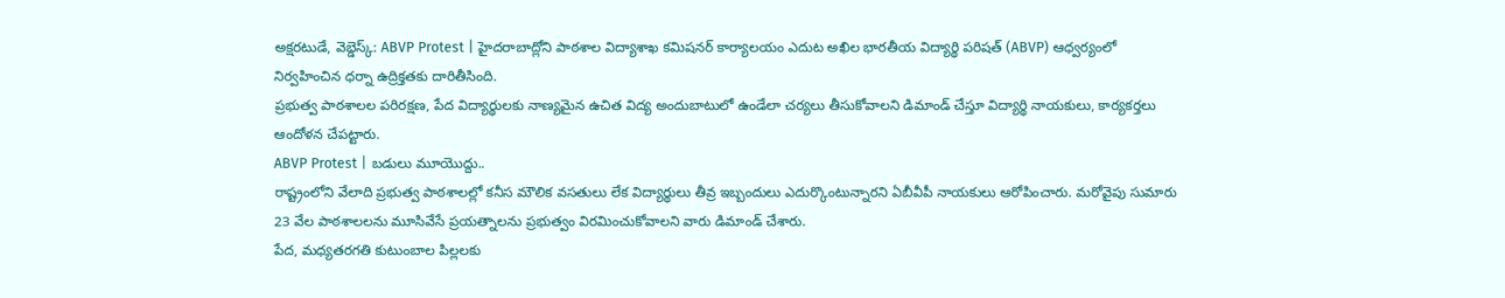అక్షరటుడే, వెబ్డెస్క్: ABVP Protest | హైదరాబాద్లోని పాఠశాల విద్యాశాఖ కమిషనర్ కార్యాలయం ఎదుట అఖిల భారతీయ విద్యార్థి పరిషత్ (ABVP) ఆధ్వర్యంలో నిర్వహించిన ధర్నా ఉద్రిక్తతకు దారితీసింది.
ప్రభుత్వ పాఠశాలల పరిరక్షణ, పేద విద్యార్థులకు నాణ్యమైన ఉచిత విద్య అందుబాటులో ఉండేలా చర్యలు తీసుకోవాలని డిమాండ్ చేస్తూ విద్యార్థి నాయకులు, కార్యకర్తలు ఆందోళన చేపట్టారు.
ABVP Protest | బడులు మూయొద్దు..
రాష్ట్రంలోని వేలాది ప్రభుత్వ పాఠశాలల్లో కనీస మౌలిక వసతులు లేక విద్యార్థులు తీవ్ర ఇబ్బందులు ఎదుర్కొంటున్నారని ఏబీవీపీ నాయకులు ఆరోపించారు. మరోవైపు సుమారు 23 వేల పాఠశాలలను మూసివేసే ప్రయత్నాలను ప్రభుత్వం విరమించుకోవాలని వారు డిమాండ్ చేశారు.
పేద, మధ్యతరగతి కుటుంబాల పిల్లలకు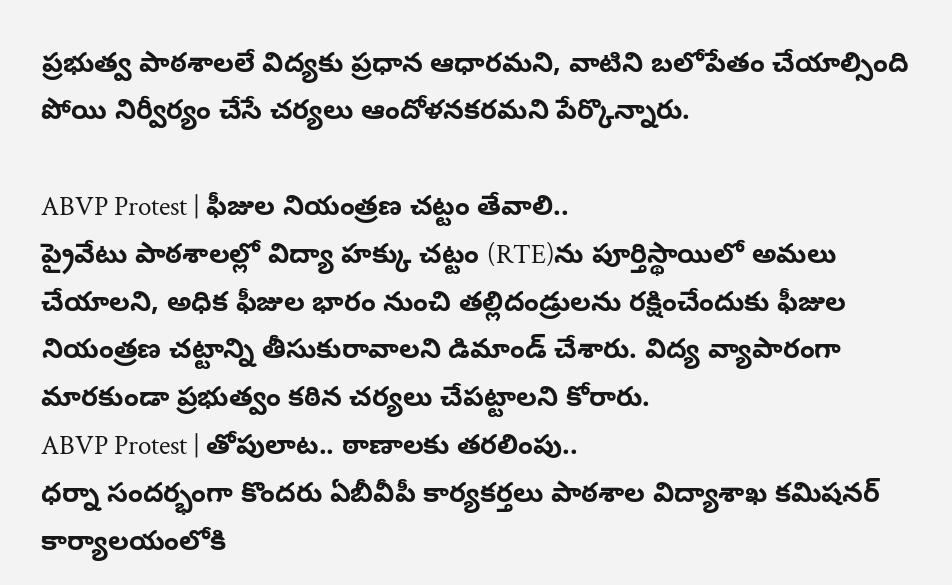ప్రభుత్వ పాఠశాలలే విద్యకు ప్రధాన ఆధారమని, వాటిని బలోపేతం చేయాల్సింది పోయి నిర్వీర్యం చేసే చర్యలు ఆందోళనకరమని పేర్కొన్నారు.

ABVP Protest | ఫీజుల నియంత్రణ చట్టం తేవాలి..
ప్రైవేటు పాఠశాలల్లో విద్యా హక్కు చట్టం (RTE)ను పూర్తిస్థాయిలో అమలు చేయాలని, అధిక ఫీజుల భారం నుంచి తల్లిదండ్రులను రక్షించేందుకు ఫీజుల నియంత్రణ చట్టాన్ని తీసుకురావాలని డిమాండ్ చేశారు. విద్య వ్యాపారంగా మారకుండా ప్రభుత్వం కఠిన చర్యలు చేపట్టాలని కోరారు.
ABVP Protest | తోపులాట.. ఠాణాలకు తరలింపు..
ధర్నా సందర్భంగా కొందరు ఏబీవీపీ కార్యకర్తలు పాఠశాల విద్యాశాఖ కమిషనర్ కార్యాలయంలోకి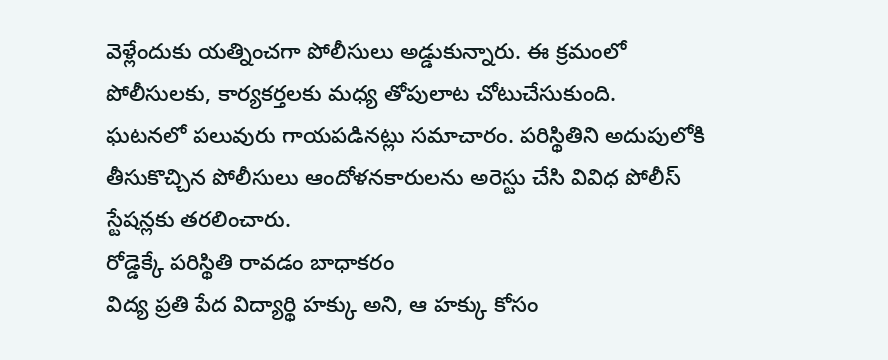వెళ్లేందుకు యత్నించగా పోలీసులు అడ్డుకున్నారు. ఈ క్రమంలో పోలీసులకు, కార్యకర్తలకు మధ్య తోపులాట చోటుచేసుకుంది.
ఘటనలో పలువురు గాయపడినట్లు సమాచారం. పరిస్థితిని అదుపులోకి తీసుకొచ్చిన పోలీసులు ఆందోళనకారులను అరెస్టు చేసి వివిధ పోలీస్ స్టేషన్లకు తరలించారు.
రోడ్డెక్కే పరిస్థితి రావడం బాధాకరం
విద్య ప్రతి పేద విద్యార్థి హక్కు అని, ఆ హక్కు కోసం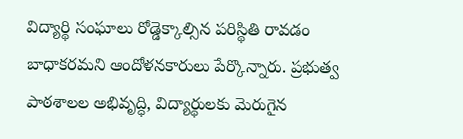విద్యార్థి సంఘాలు రోడ్డెక్కాల్సిన పరిస్థితి రావడం బాధాకరమని ఆందోళనకారులు పేర్కొన్నారు. ప్రభుత్వ పాఠశాలల అభివృద్ధి, విద్యార్థులకు మెరుగైన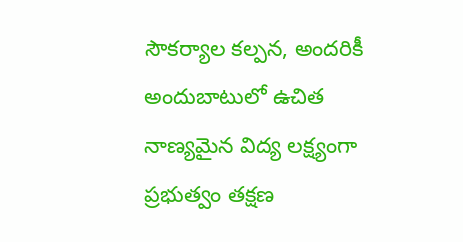సౌకర్యాల కల్పన, అందరికీ అందుబాటులో ఉచిత నాణ్యమైన విద్య లక్ష్యంగా ప్రభుత్వం తక్షణ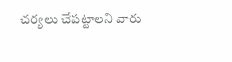చర్యలు చేపట్టాలని వారు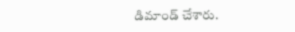డిమాండ్ చేశారు.